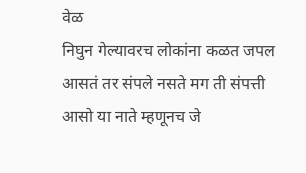वेळ
निघुन गेल्यावरच लोकांना कळत जपल आसतं तर संपले नसते मग ती संपत्ती आसो या नाते म्हणूनच जे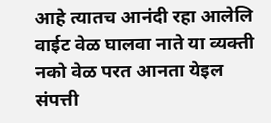आहे त्यातच आनंदी रहा आलेलि वाईट वेळ घालवा नाते या व्यक्ती नको वेळ परत आनता येइल संपत्ती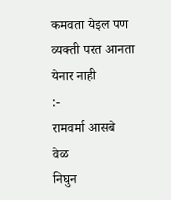कमवता येइल पण व्यक्ती परत आनता येनार नाही
:-
रामवर्मा आसबे
वेळ
निघुन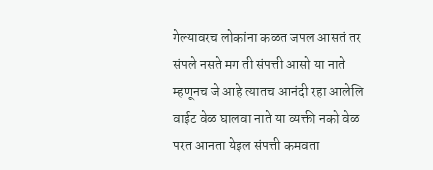गेल्यावरच लोकांना कळत जपल आसतं तर संपले नसते मग ती संपत्ती आसो या नाते म्हणूनच जे आहे त्यातच आनंदी रहा आलेलि वाईट वेळ घालवा नाते या व्यक्ती नको वेळ परत आनता येइल संपत्ती कमवता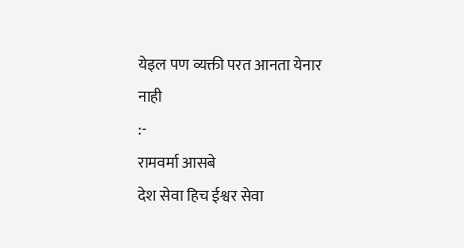येइल पण व्यक्ती परत आनता येनार नाही
:-
रामवर्मा आसबे
देश सेवा हिच ईश्वर सेवा